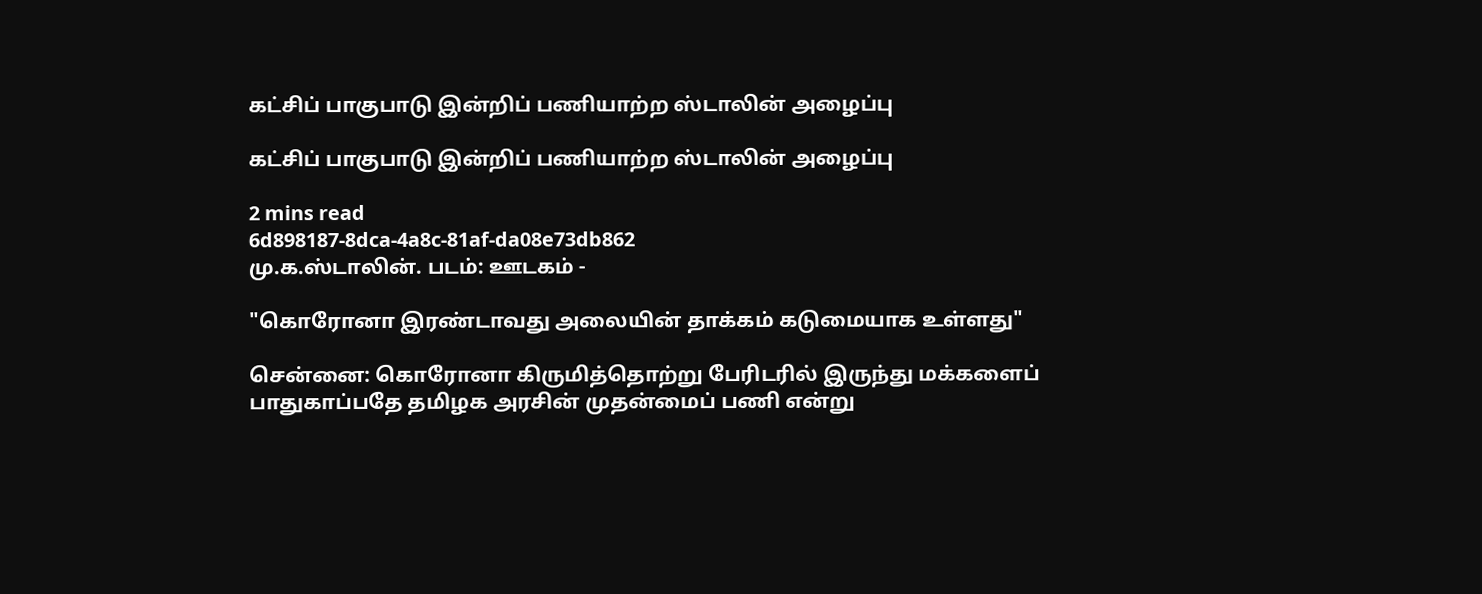கட்சிப் பாகுபாடு இன்றிப் பணியாற்ற ஸ்டாலின் அழைப்பு

கட்சிப் பாகுபாடு இன்றிப் பணியாற்ற ஸ்டாலின் அழைப்பு

2 mins read
6d898187-8dca-4a8c-81af-da08e73db862
மு.க.ஸ்டாலின். படம்: ஊடகம் -

"கொரோனா இரண்டாவது அலையின் தாக்கம் கடுமையாக உள்ளது"

சென்னை: கொரோனா கிருமித்தொற்று பேரிடரில் இருந்து மக்களைப் பாதுகாப்பதே தமிழக அரசின் முதன்மைப் பணி என்று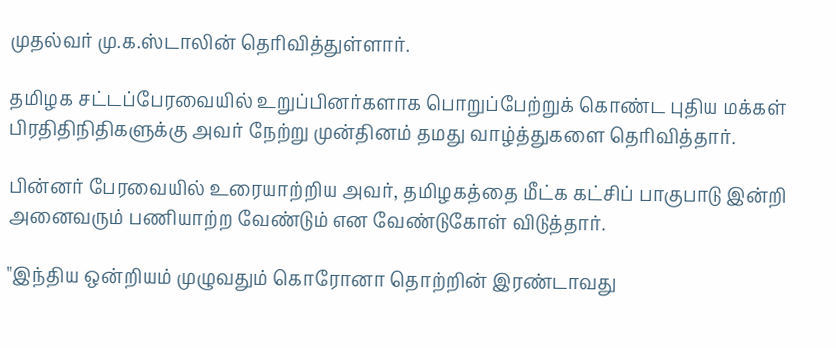முதல்வர் மு.க.ஸ்டாலின் தெரிவித்துள்ளார்.

தமிழக சட்டப்பேரவையில் உறுப்பினர்களாக பொறுப்பேற்றுக் கொண்ட புதிய மக்கள் பிரதிதிநிதிகளுக்கு அவர் நேற்று முன்தினம் தமது வாழ்த்துகளை தெரிவித்தார்.

பின்னர் பேரவையில் உரையாற்றிய அவர், தமிழகத்தை மீட்க கட்சிப் பாகுபாடு இன்றி அனைவரும் பணியாற்ற வேண்டும் என வேண்டுகோள் விடுத்தார்.

"இந்திய ஒன்றியம் முழுவதும் கொரோனா தொற்றின் இரண்டாவது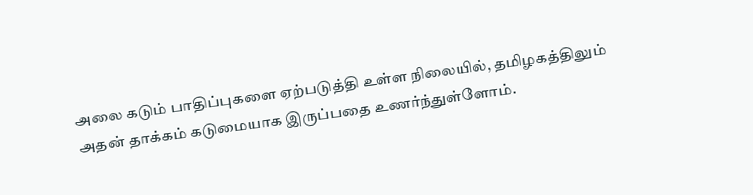அலை கடும் பாதிப்புகளை ஏற்படுத்தி உள்ள நிலையில், தமிழகத்திலும் அதன் தாக்கம் கடுமையாக இருப்பதை உணர்ந்துள்ளோம்.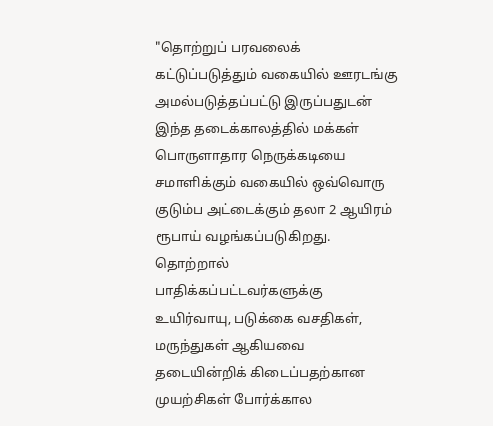"தொற்றுப் பரவலைக் கட்டுப்படுத்தும் வகையில் ஊரடங்கு அமல்படுத்தப்பட்டு இருப்பதுடன் இந்த தடைக்காலத்தில் மக்கள் பொருளாதார நெருக்கடியை சமாளிக்கும் வகையில் ஒவ்வொரு குடும்ப அட்டைக்கும் தலா 2 ஆயிரம் ரூபாய் வழங்கப்படுகிறது. தொற்றால் பாதிக்கப்பட்டவர்களுக்கு உயிர்வாயு, படுக்கை வசதிகள், மருந்துகள் ஆகியவை தடையின்றிக் கிடைப்பதற்கான முயற்சிகள் போர்க்கால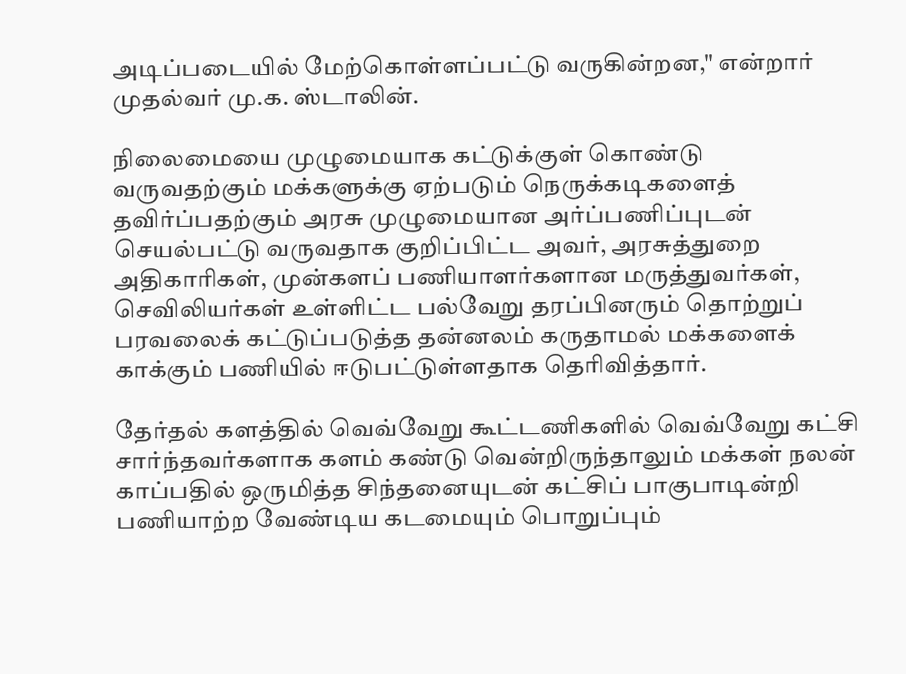அடிப்படையில் மேற்கொள்ளப்பட்டு வருகின்றன," என்றார் முதல்வர் மு.க. ஸ்டாலின்.

நிலைமையை முழுமையாக கட்டுக்குள் கொண்டு வருவதற்கும் மக்களுக்கு ஏற்படும் நெருக்கடிகளைத் தவிர்ப்பதற்கும் அரசு முழுமையான அர்ப்பணிப்புடன் செயல்பட்டு வருவதாக குறிப்பிட்ட அவர், அரசுத்துறை அதிகாரிகள், முன்களப் பணியாளர்களான மருத்துவர்கள், செவிலியர்கள் உள்ளிட்ட பல்வேறு தரப்பினரும் தொற்றுப் பரவலைக் கட்டுப்படுத்த தன்னலம் கருதாமல் மக்களைக் காக்கும் பணியில் ஈடுபட்டுள்ளதாக தெரிவித்தார்.

தேர்தல் களத்தில் வெவ்வேறு கூட்டணிகளில் வெவ்வேறு கட்சி சார்ந்தவர்களாக களம் கண்டு வென்றிருந்தாலும் மக்கள் நலன் காப்பதில் ஒருமித்த சிந்தனையுடன் கட்சிப் பாகுபாடின்றி பணியாற்ற வேண்டிய கடமையும் பொறுப்பும்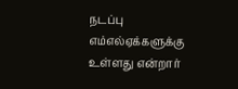நடப்பு எம்எல்ஏக்களுக்கு உள்ளது என்றார்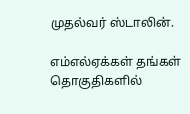முதல்வர் ஸ்டாலின்.

எம்எல்ஏக்கள் தங்கள் தொகுதிகளில்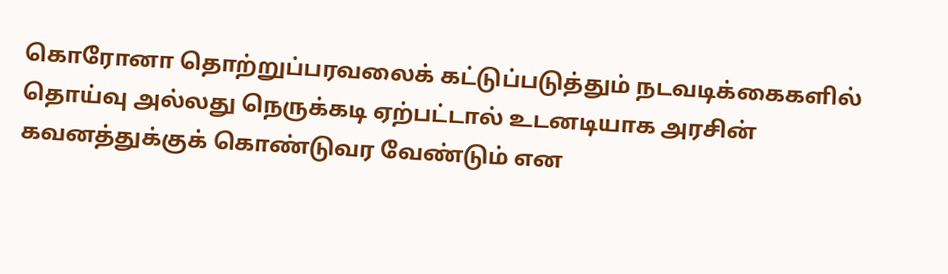கொரோனா தொற்றுப்பரவலைக் கட்டுப்படுத்தும் நடவடிக்கைகளில் தொய்வு அல்லது நெருக்கடி ஏற்பட்டால் உடனடியாக அரசின் கவனத்துக்குக் கொண்டுவர வேண்டும் என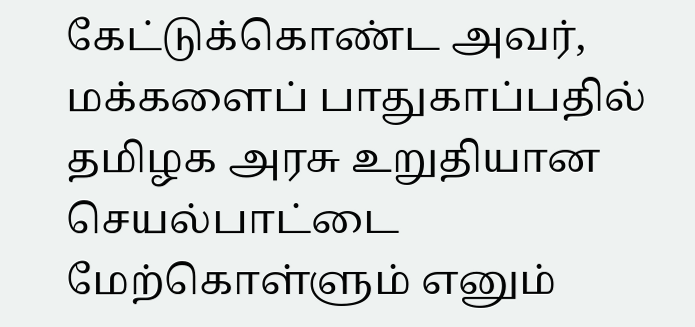கேட்டுக்கொண்ட அவர், மக்களைப் பாதுகாப்பதில் தமிழக அரசு உறுதியான செயல்பாட்டை மேற்கொள்ளும் எனும்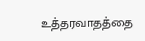உத்தரவாதத்தை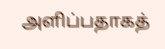அளிப்பதாகத்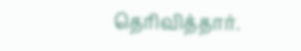தெரிவித்தார்.